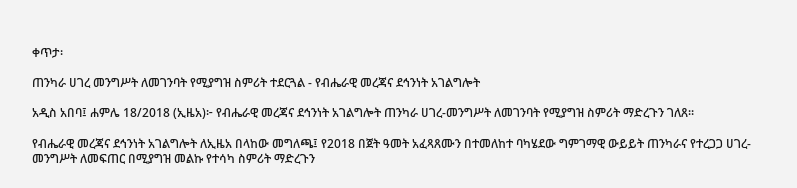ቀጥታ፡

ጠንካራ ሀገረ መንግሥት ለመገንባት የሚያግዝ ስምሪት ተደርጓል - የብሔራዊ መረጃና ደኅንነት አገልግሎት

አዲስ አበባ፤ ሐምሌ 18/2018 (ኢዜአ)፦ የብሔራዊ መረጃና ደኅንነት አገልግሎት ጠንካራ ሀገረ-መንግሥት ለመገንባት የሚያግዝ ስምሪት ማድረጉን ገለጸ።

የብሔራዊ መረጃና ደኅንነት አገልግሎት ለኢዜአ በላከው መግለጫ፤ የ2018 በጀት ዓመት አፈጻጸሙን በተመለከተ ባካሄደው ግምገማዊ ውይይት ጠንካራና የተረጋጋ ሀገረ-መንግሥት ለመፍጠር በሚያግዝ መልኩ የተሳካ ስምሪት ማድረጉን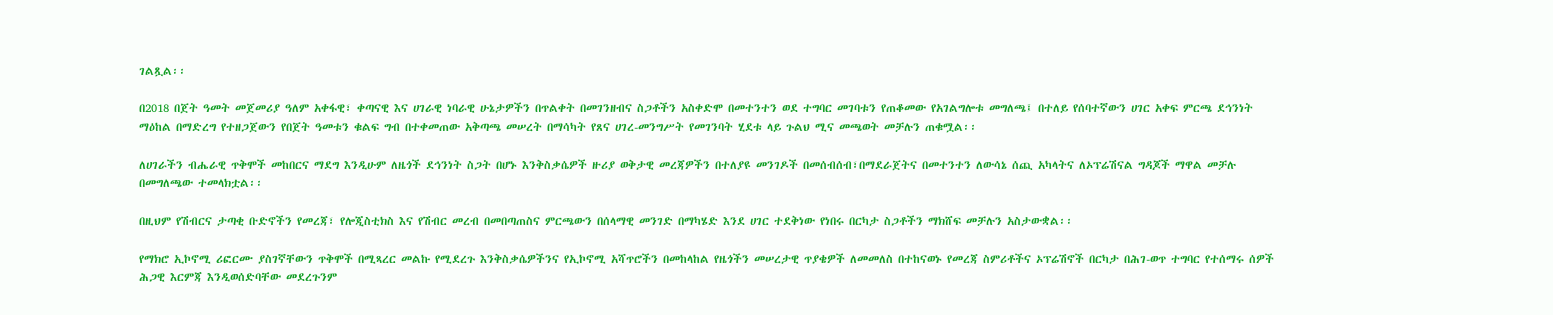ገልጿል፡፡

በ2018 በጀት ዓመት መጀመሪያ ዓለም አቀፋዊ፣ ቀጣናዊ እና ሀገራዊ ነባራዊ ሁኔታዎችን በጥልቀት በመገንዘብና ስጋቶችን አስቀድሞ በመተንተን ወደ ተግባር መገባቱን የጠቆመው የአገልግሎቱ መግለጫ፤ በተለይ የሰባተኛውን ሀገር አቀፍ ምርጫ ደኅንነት ማዕከል በማድረግ የተዘጋጀውን የበጀት ዓመቱን ቁልፍ ግብ በተቀመጠው አቅጣጫ መሠረት በማሳካት የጸና ሀገረ-መንግሥት የመገንባት ሂደቱ ላይ ጉልህ ሚና መጫወት መቻሉን ጠቁሟል፡፡

ለሀገራችን ብሔራዊ ጥቅሞች መከበርና ማደግ እንዲሁም ለዜጎች ደኅንነት ስጋት በሆኑ እንቅስቃሴዎች ዙሪያ ወቅታዊ መረጃዎችን በተለያዩ መንገዶች በመሰብሰብ፣በማደራጀትና በመተንተን ለውሳኔ ሰጪ አካላትና ለኦፕሬሽናል ግዳጆች ማዋል መቻሉ በመግለጫው ተመላክቷል፡፡

በዚህም የሽብርና ታጣቂ ቡድኖችን የመረጃ፣ የሎጂስቲክስ እና የሽብር መረብ በመበጣጠስና ምርጫውን በሰላማዊ መንገድ በማካሄድ እንደ ሀገር ተደቅነው የነበሩ በርካታ ስጋቶችን ማክሸፍ መቻሉን አስታውቋል፡፡

የማክሮ ኢኮኖሚ ሪፎርሙ ያስገኛቸውን ጥቅሞች በሚጻረር መልኩ የሚደረጉ እንቅስቃሴዎችንና የኢኮኖሚ አሻጥሮችን በመከላከል የዜጎችን መሠረታዊ ጥያቄዎች ለመመለስ በተከናወኑ የመረጃ ስምሪቶችና ኦፕሬሽኖች በርካታ በሕገ-ወጥ ተግባር የተሰማሩ ሰዎች ሕጋዊ እርምጃ እንዲወሰድባቸው መደረጉንም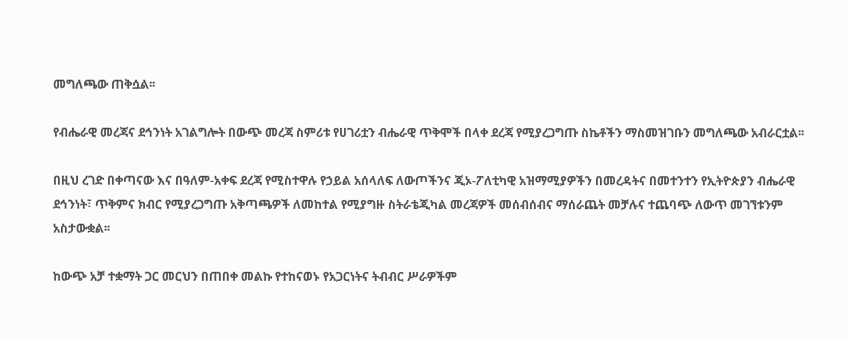መግለጫው ጠቅሷል፡፡

የብሔራዊ መረጃና ደኅንነት አገልግሎት በውጭ መረጃ ስምሪቱ የሀገሪቷን ብሔራዊ ጥቅሞች በላቀ ደረጃ የሚያረጋግጡ ስኬቶችን ማስመዝገቡን መግለጫው አብራርቷል፡፡

በዚህ ረገድ በቀጣናው እና በዓለም-አቀፍ ደረጃ የሚስተዋሉ የኃይል አሰላለፍ ለውጦችንና ጂኦ-ፖለቲካዊ አዝማሚያዎችን በመረዳትና በመተንተን የኢትዮጵያን ብሔራዊ ደኅንነት፣ ጥቅምና ክብር የሚያረጋግጡ አቅጣጫዎች ለመከተል የሚያግዙ ስትራቴጂካል መረጃዎች መሰብሰብና ማሰራጨት መቻሉና ተጨባጭ ለውጥ መገኘቱንም አስታውቋል፡፡

ከውጭ አቻ ተቋማት ጋር መርህን በጠበቀ መልኩ የተከናወኑ የአጋርነትና ትብብር ሥራዎችም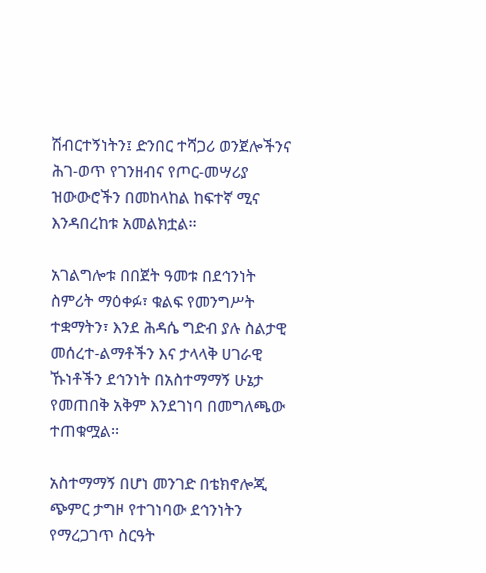ሽብርተኝነትን፤ ድንበር ተሻጋሪ ወንጀሎችንና ሕገ-ወጥ የገንዘብና የጦር-መሣሪያ ዝውውሮችን በመከላከል ከፍተኛ ሚና እንዳበረከቱ አመልክቷል፡፡

አገልግሎቱ በበጀት ዓመቱ በደኅንነት ስምሪት ማዕቀፉ፣ ቁልፍ የመንግሥት ተቋማትን፣ እንደ ሕዳሴ ግድብ ያሉ ስልታዊ መሰረተ-ልማቶችን እና ታላላቅ ሀገራዊ ኹነቶችን ደኅንነት በአስተማማኝ ሁኔታ የመጠበቅ አቅም እንደገነባ በመግለጫው ተጠቁሟል፡፡

አስተማማኝ በሆነ መንገድ በቴክኖሎጂ ጭምር ታግዞ የተገነባው ደኅንነትን የማረጋገጥ ስርዓት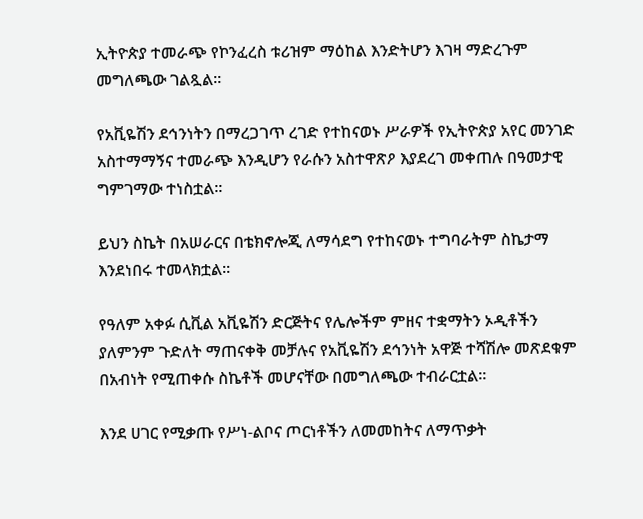ኢትዮጵያ ተመራጭ የኮንፈረስ ቱሪዝም ማዕከል እንድትሆን እገዛ ማድረጉም መግለጫው ገልጿል።

የአቪዬሽን ደኅንነትን በማረጋገጥ ረገድ የተከናወኑ ሥራዎች የኢትዮጵያ አየር መንገድ አስተማማኝና ተመራጭ እንዲሆን የራሱን አስተዋጽዖ እያደረገ መቀጠሉ በዓመታዊ ግምገማው ተነስቷል፡፡

ይህን ስኬት በአሠራርና በቴክኖሎጂ ለማሳደግ የተከናወኑ ተግባራትም ስኬታማ እንደነበሩ ተመላክቷል፡፡

የዓለም አቀፉ ሲቪል አቪዬሽን ድርጅትና የሌሎችም ምዘና ተቋማትን ኦዲቶችን ያለምንም ጉድለት ማጠናቀቅ መቻሉና የአቪዬሽን ደኅንነት አዋጅ ተሻሽሎ መጽደቁም በአብነት የሚጠቀሱ ስኬቶች መሆናቸው በመግለጫው ተብራርቷል።

እንደ ሀገር የሚቃጡ የሥነ-ልቦና ጦርነቶችን ለመመከትና ለማጥቃት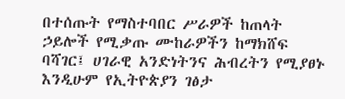በተሰጡት የማስተባበር ሥራዎች ከጠላት ኃይሎች የሚቃጡ ሙከራዎችን ከማክሸፍ ባሻገር፤ ሀገራዊ አንድነትንና ሕብረትን የሚያፀኑ እንዲሁም የኢትዮጵያን ገፅታ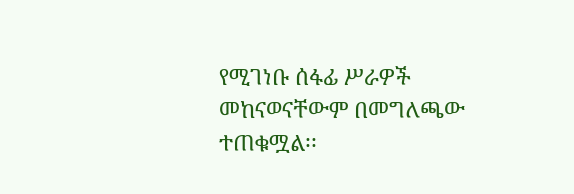የሚገነቡ ሰፋፊ ሥራዎች መከናወናቸውም በመግለጫው ተጠቁሟል፡፡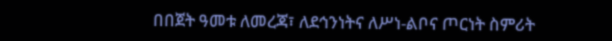በበጀት ዓመቱ ለመረጃ፣ ለደኅንነትና ለሥነ-ልቦና ጦርነት ስምሪት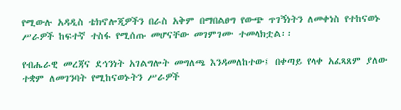የሚውሉ አዳዲስ ቴክኖሎጂዎችን በራስ አቅም በማበልፀግ የውጭ ጥገኝነትን ለመቀነስ የተከናወኑ ሥራዎች ከፍተኛ ተስፋ የሚሰጡ መሆናቸው መገምገሙ ተመላክቷል፡፡

የብሔራዊ መረጃና ደኅንነት አገልግሎት መግለጫ እንዳመለከተው፤ በቀጣይ የላቀ አፈጻጸም ያለው ተቋም ለመገንባት የሚከናወኑትን ሥራዎች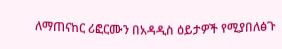ለማጠናከር ሪፎርሙን በአዳዲስ ዕይታዎች የሚያበለፅጉ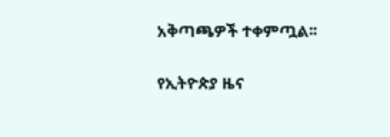አቅጣጫዎች ተቀምጧል፡፡

የኢትዮጵያ ዜና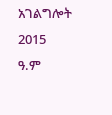አገልግሎት
2015
ዓ.ም